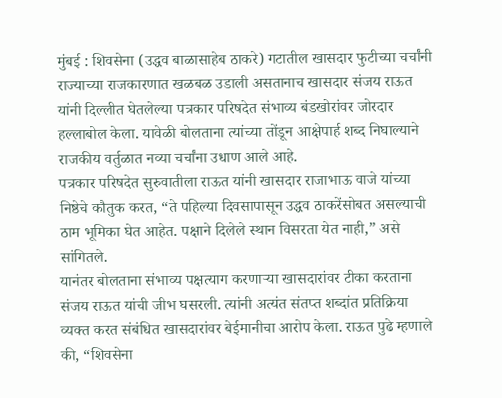मुंबई : शिवसेना (उद्धव बाळासाहेब ठाकरे) गटातील खासदार फुटीच्या चर्चांनी राज्याच्या राजकारणात खळबळ उडाली असतानाच खासदार संजय राऊत यांनी दिल्लीत घेतलेल्या पत्रकार परिषदेत संभाव्य बंडखोरांवर जोरदार हल्लाबोल केला. यावेळी बोलताना त्यांच्या तोंडून आक्षेपार्ह शब्द निघाल्याने राजकीय वर्तुळात नव्या चर्चांना उधाण आले आहे.
पत्रकार परिषदेत सुरुवातीला राऊत यांनी खासदार राजाभाऊ वाजे यांच्या निष्ठेचे कौतुक करत, “ते पहिल्या दिवसापासून उद्धव ठाकरेंसोबत असल्याची ठाम भूमिका घेत आहेत. पक्षाने दिलेले स्थान विसरता येत नाही,” असे सांगितले.
यानंतर बोलताना संभाव्य पक्षत्याग करणाऱ्या खासदारांवर टीका करताना संजय राऊत यांची जीभ घसरली. त्यांनी अत्यंत संतप्त शब्दांत प्रतिक्रिया व्यक्त करत संबंधित खासदारांवर बेईमानीचा आरोप केला. राऊत पुढे म्हणाले की, “शिवसेना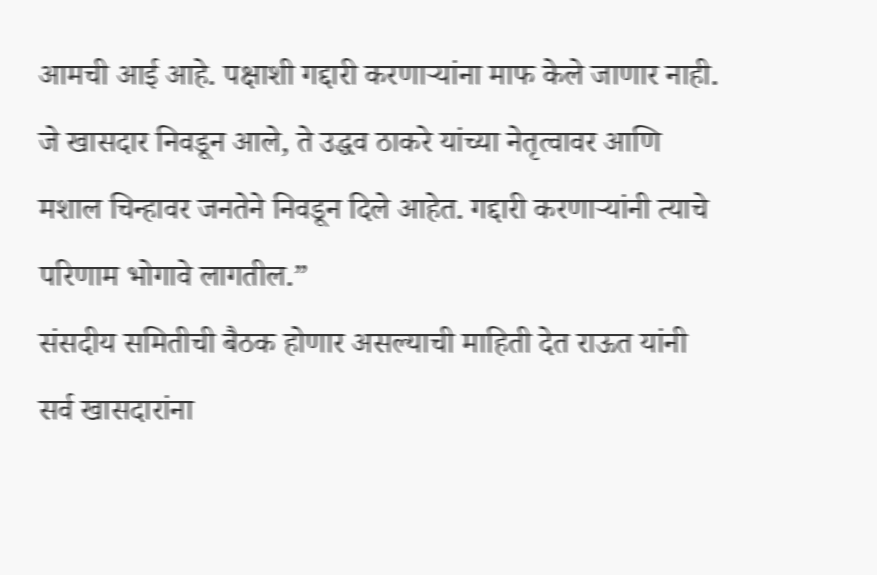आमची आई आहे. पक्षाशी गद्दारी करणाऱ्यांना माफ केले जाणार नाही. जे खासदार निवडून आले, ते उद्धव ठाकरे यांच्या नेतृत्वावर आणि मशाल चिन्हावर जनतेने निवडून दिले आहेत. गद्दारी करणाऱ्यांनी त्याचे परिणाम भोगावे लागतील.”
संसदीय समितीची बैठक होणार असल्याची माहिती देत राऊत यांनी सर्व खासदारांना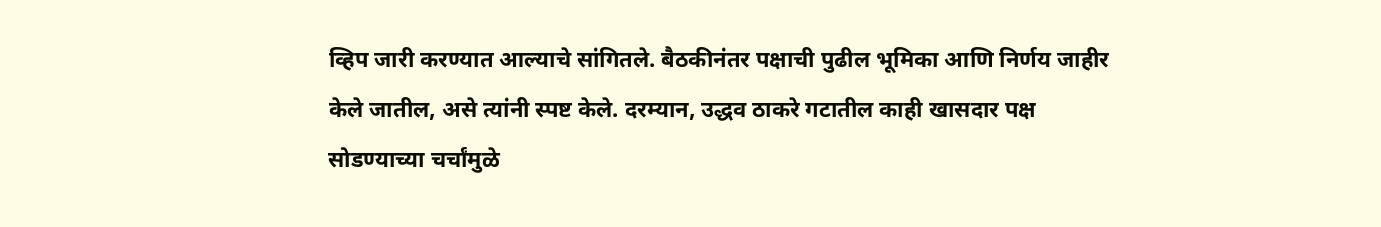व्हिप जारी करण्यात आल्याचे सांगितले. बैठकीनंतर पक्षाची पुढील भूमिका आणि निर्णय जाहीर केले जातील, असे त्यांनी स्पष्ट केले. दरम्यान, उद्धव ठाकरे गटातील काही खासदार पक्ष सोडण्याच्या चर्चांमुळे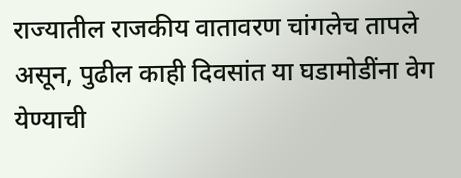राज्यातील राजकीय वातावरण चांगलेच तापले असून, पुढील काही दिवसांत या घडामोडींना वेग येण्याची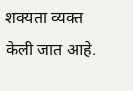शक्यता व्यक्त केली जात आहे.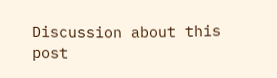Discussion about this post